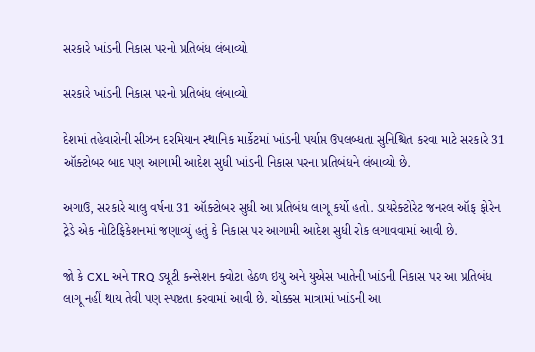સરકારે ખાંડની નિકાસ પરનો પ્રતિબંધ લંબાવ્યો

સરકારે ખાંડની નિકાસ પરનો પ્રતિબંધ લંબાવ્યો

દેશમાં તહેવારોની સીઝન દરમિયાન સ્થાનિક માર્કેટમાં ખાંડની પર્યાપ્ત ઉપલબ્ધતા સુનિશ્ચિત કરવા માટે સરકારે 31 ઑક્ટોબર બાદ પણ આગામી આદેશ સુધી ખાંડની નિકાસ પરના પ્રતિબંધને લંબાવ્યો છે.

અગાઉ, સરકારે ચાલુ વર્ષના 31 ઑક્ટોબર સુધી આ પ્રતિબંધ લાગૂ કર્યો હતો. ડાયરેક્ટોરેટ જનરલ ઑફ ફોરેન ટ્રેડે એક નોટિફિકેશનમાં જણાવ્યું હતું કે નિકાસ પર આગામી આદેશ સુધી રોક લગાવવામાં આવી છે.

જો કે CXL અને TRQ ડ્યૂટી કન્સેશન ક્વોટા હેઠળ ઇયુ અને યુએસ ખાતેની ખાંડની નિકાસ પર આ પ્રતિબંધ લાગૂ નહીં થાય તેવી પણ સ્પષ્ટતા કરવામાં આવી છે. ચોક્કસ માત્રામાં ખાંડની આ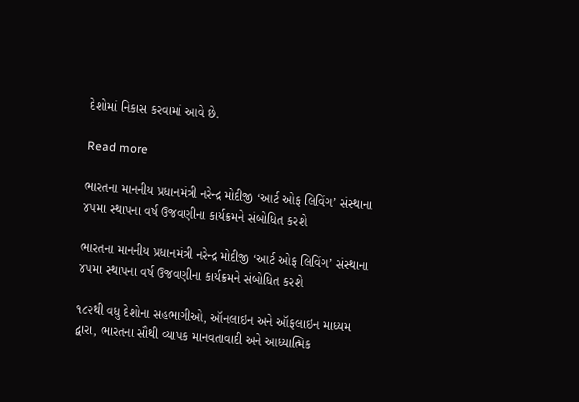દેશોમાં નિકાસ કરવામાં આવે છે.

Read more

ભારતના માનનીય પ્રધાનમંત્રી નરેન્દ્ર મોદીજી ‘આર્ટ ઓફ લિવિંગ’ સંસ્થાના ૪૫મા સ્થાપના વર્ષ ઉજવણીના કાર્યક્રમને સંબોધિત કરશે

ભારતના માનનીય પ્રધાનમંત્રી નરેન્દ્ર મોદીજી ‘આર્ટ ઓફ લિવિંગ’ સંસ્થાના ૪૫મા સ્થાપના વર્ષ ઉજવણીના કાર્યક્રમને સંબોધિત કરશે

૧૮૨થી વધુ દેશોના સહભાગીઓ, ઑનલાઇન અને ઑફલાઇન માધ્યમ દ્વારા, ભારતના સૌથી વ્યાપક માનવતાવાદી અને આધ્યાત્મિક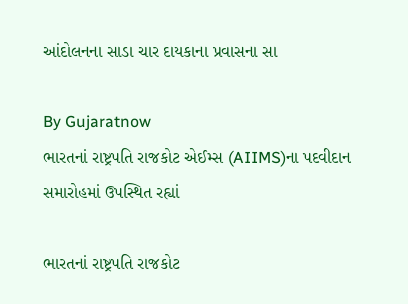આંદોલનના સાડા ચાર દાયકાના પ્રવાસના સા

By Gujaratnow
ભારતનાં રાષ્ટ્રપતિ રાજકોટ એઈમ્સ (AIIMS)ના પદવીદાન સમારોહમાં ઉપસ્થિત રહ્યાં

ભારતનાં રાષ્ટ્રપતિ રાજકોટ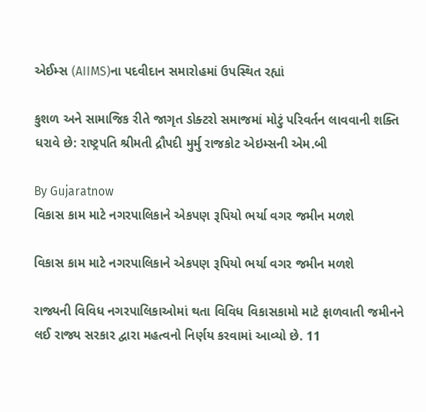એઈમ્સ (AIIMS)ના પદવીદાન સમારોહમાં ઉપસ્થિત રહ્યાં

કુશળ અને સામાજિક રીતે જાગૃત ડોક્ટરો સમાજમાં મોટું પરિવર્તન લાવવાની શક્તિ ધરાવે છે: રાષ્ટ્રપતિ શ્રીમતી દ્રૌપદી મુર્મુ રાજકોટ એઇમ્સની એમ.બી

By Gujaratnow
વિકાસ કામ માટે નગરપાલિકાને એકપણ રૂપિયો ભર્યા વગર જમીન મળશે

વિકાસ કામ માટે નગરપાલિકાને એકપણ રૂપિયો ભર્યા વગર જમીન મળશે

રાજ્યની વિવિધ નગરપાલિકાઓમાં થતા વિવિધ વિકાસકામો માટે ફાળવાતી જમીનને લઈ રાજ્ય સરકાર દ્વારા મહત્વનો નિર્ણય કરવામાં આવ્યો છે. 11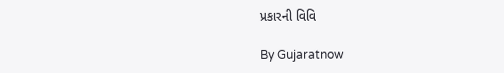પ્રકારની વિવિ

By Gujaratnow